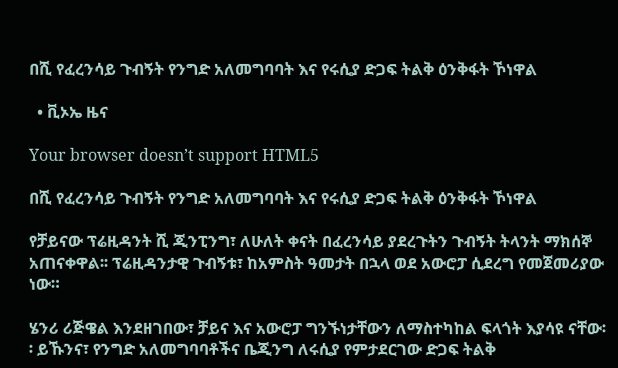በሺ የፈረንሳይ ጉብኝት የንግድ አለመግባባት እና የሩሲያ ድጋፍ ትልቅ ዕንቅፋት ኾነዋል

  • ቪኦኤ ዜና

Your browser doesn’t support HTML5

በሺ የፈረንሳይ ጉብኝት የንግድ አለመግባባት እና የሩሲያ ድጋፍ ትልቅ ዕንቅፋት ኾነዋል

የቻይናው ፕሬዚዳንት ሺ ጂንፒንግ፣ ለሁለት ቀናት በፈረንሳይ ያደረጉትን ጉብኝት ትላንት ማክሰኞ አጠናቀዋል፡፡ ፕሬዚዳንታዊ ጉብኝቱ፣ ከአምስት ዓመታት በኋላ ወደ አውሮፓ ሲደረግ የመጀመሪያው ነው።

ሄንሪ ሪጅዌል እንደዘገበው፣ ቻይና እና አውሮፓ ግንኙነታቸውን ለማስተካከል ፍላጎት እያሳዩ ናቸው፡፡ ይኹንና፣ የንግድ አለመግባባቶችና ቤጂንግ ለሩሲያ የምታደርገው ድጋፍ ትልቅ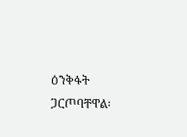ዕንቅፋት ጋርጦባቸዋል፡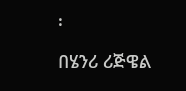፡

በሄንሪ ሪጅዌል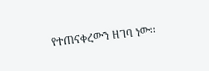የተጠናቀረውን ዘገባ ነው፡፡